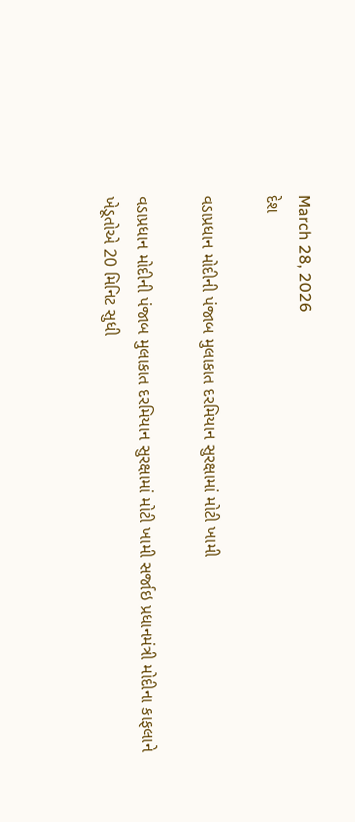March 28, 2026
દેશ

વડાપ્રધાન મોદીની પંજાબ મુલાકાત દરમિયાન સુરક્ષામાં મોટી ખામી

વડાપ્રધાન મોદીની પંજાબ મુલાકાત દરમિયાન સુરક્ષામાં મોટી ખામી સર્જાઇ પ્રધાનમંત્રી મોદીના કાફલાને ખેડૂતોએ 20 મિનિટ સુધી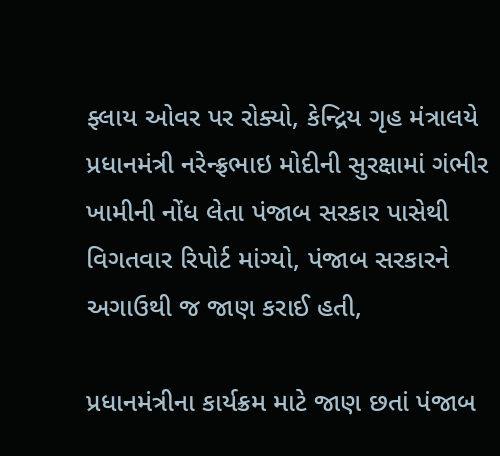ફ્લાય ઓવર પર રોક્યો, કેન્દ્રિય ગૃહ મંત્રાલયે પ્રધાનમંત્રી નરેન્ફ્રભાઇ મોદીની સુરક્ષામાં ગંભીર ખામીની નોંધ લેતા પંજાબ સરકાર પાસેથી વિગતવાર રિપોર્ટ માંગ્યો, પંજાબ સરકારને અગાઉથી જ જાણ કરાઈ હતી,

પ્રધાનમંત્રીના કાર્યક્રમ માટે જાણ છતાં પંજાબ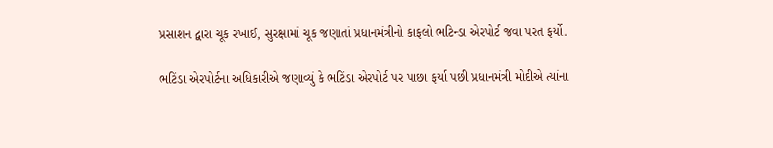પ્રસાશન દ્વારા ચૂક રખાઈ, સુરક્ષામાં ચૂક જણાતાં પ્રધાનમંત્રીનો કાફલો ભટિન્ડા એરપોર્ટ જવા પરત ફર્યો.

ભટિંડા એરપોર્ટના અધિકારીએ જણાવ્યું કે ભટિંડા એરપોર્ટ પર પાછા ફર્યા પછી પ્રધાનમંત્રી મોદીએ ત્યાંના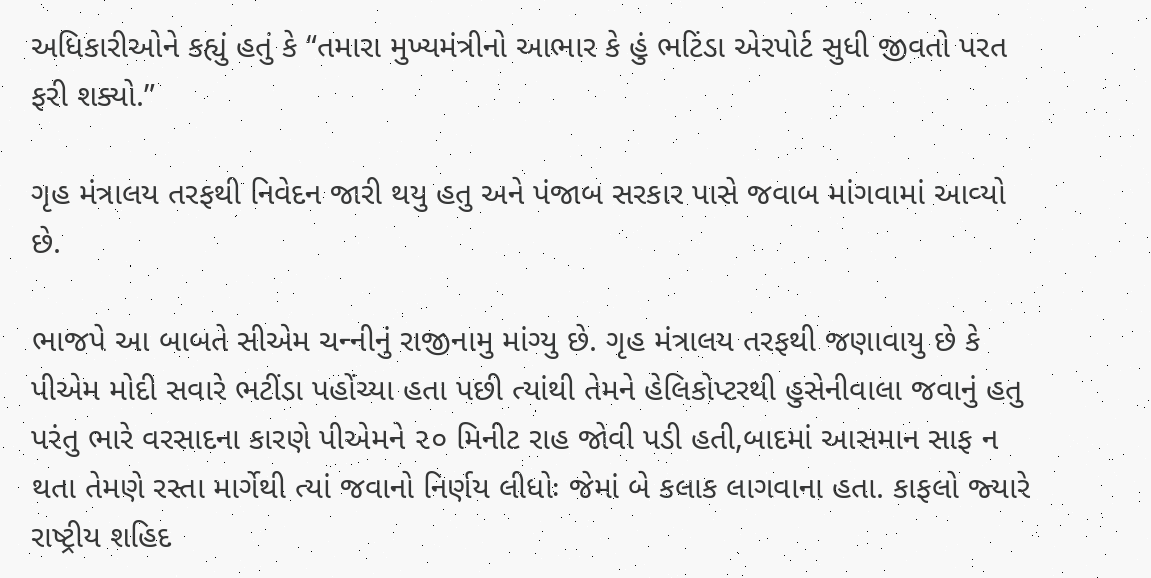અધિકારીઓને કહ્યું હતું કે “તમારા મુખ્યમંત્રીનો આભાર કે હું ભટિંડા એરપોર્ટ સુધી જીવતો પરત ફરી શક્યો.”

ગૃહ મંત્રાલય તરફથી નિવેદન જારી થયુ હતુ અને પંજાબ સરકાર પાસે જવાબ માંગવામાં આવ્‍યો છે.

ભાજપે આ બાબતે સીએમ ચન્‍નીનું રાજીનામુ માંગ્‍યુ છે. ગૃહ મંત્રાલય તરફથી જણાવાયુ છે કે પીએમ મોદી સવારે ભટીંડા પહોંચ્‍યા હતા પછી ત્‍યાંથી તેમને હેલિકોપ્‍ટરથી હુસેનીવાલા જવાનું હતુ પરંતુ ભારે વરસાદના કારણે પીએમને ૨૦ મિનીટ રાહ જોવી પડી હતી,બાદમાં આસમાન સાફ ન થતા તેમણે રસ્‍તા માર્ગેથી ત્‍યાં જવાનો નિર્ણય લીધોઃ જેમાં બે કલાક લાગવાના હતા. કાફલો જ્‍યારે રાષ્‍ટ્રીય શહિદ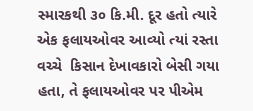સ્‍મારકથી ૩૦ કિ.મી. દૂર હતો ત્‍યારે એક ફલાયઓવર આવ્‍યો ત્‍યાં રસ્‍તા વચ્‍ચે  કિસાન દેખાવકારો બેસી ગયા હતા, તે ફલાયઓવર પર પીએમ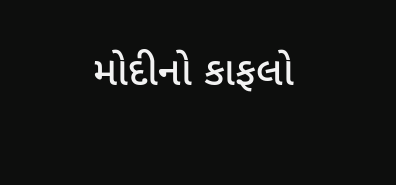મોદીનો કાફલો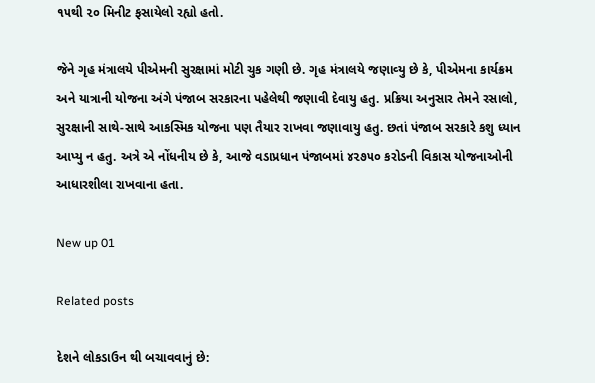૧૫થી ૨૦ મિનીટ ફસાયેલો રહ્યો હતો.

જેને ગૃહ મંત્રાલયે પીએમની સુરક્ષામાં મોટી ચુક ગણી છે. ગૃહ મંત્રાલયે જણાવ્‍યુ છે કે, પીએમના કાર્યક્રમ અને યાત્રાની યોજના અંગે પંજાબ સરકારના પહેલેથી જણાવી દેવાયુ હતુ. પ્રક્રિયા અનુસાર તેમને રસાલો, સુરક્ષાની સાથે-સાથે આકસ્‍મિક યોજના પણ તૈયાર રાખવા જણાવાયુ હતુ. છતાં પંજાબ સરકારે કશુ ધ્‍યાન આપ્‍યુ ન હતુ. અત્રે એ નોંધનીય છે કે, આજે વડાપ્રધાન પંજાબમાં ૪૨૭૫૦ કરોડની વિકાસ યોજનાઓની આધારશીલા રાખવાના હતા.

New up 01

Related posts

દેશને લોકડાઉન થી બચાવવાનું છે: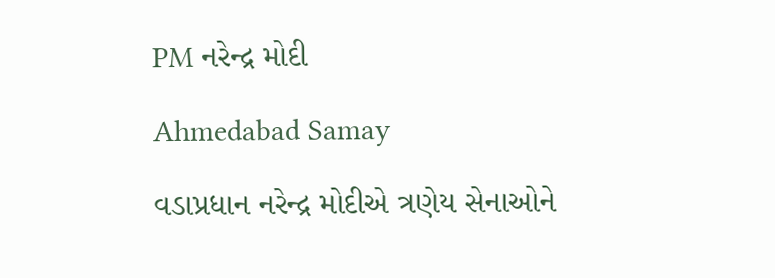PM નરેન્દ્ર મોદી

Ahmedabad Samay

વડાપ્રધાન નરેન્દ્ર મોદીએ ત્રણેય સેનાઓને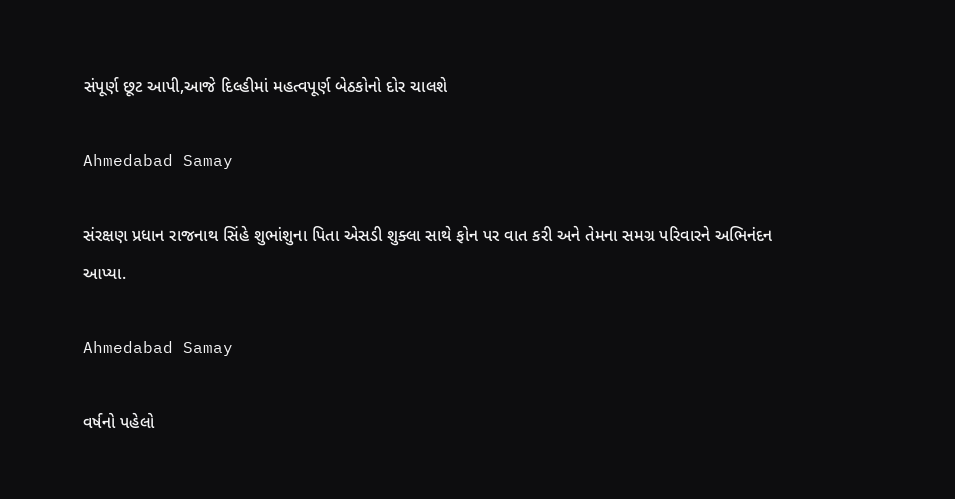સંપૂર્ણ છૂટ આપી,આજે દિલ્હીમાં મહત્વપૂર્ણ બેઠકોનો દોર ચાલશે

Ahmedabad Samay

સંરક્ષણ પ્રધાન રાજનાથ સિંહે શુભાંશુના પિતા એસડી શુક્લા સાથે ફોન પર વાત કરી અને તેમના સમગ્ર પરિવારને અભિનંદન આપ્યા.

Ahmedabad Samay

વર્ષનો પહેલો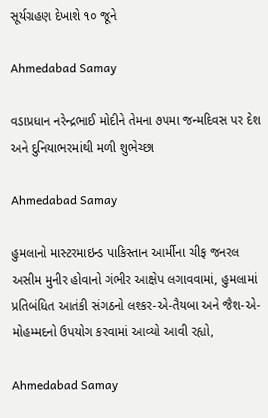સૂર્યગ્રહણ દેખાશે ૧૦ જૂને

Ahmedabad Samay

વડાપ્રધાન નરેન્દ્રભાઈ મોદીને તેમના ૭૫મા જન્મદિવસ પર દેશ અને દુનિયાભરમાંથી મળી શુભેચ્છા

Ahmedabad Samay

હુમલાનો માસ્ટરમાઇન્ડ પાકિસ્તાન આર્મીના ચીફ જનરલ અસીમ મુનીર હોવાનો ગંભીર આક્ષેપ લગાવવામાં, હુમલામાં પ્રતિબંધિત આતંકી સંગઠનો લશ્કર-એ-તૈયબા અને જૈશ-એ-મોહમ્મદનો ઉપયોગ કરવામાં આવ્યો આવી રહ્યો,

Ahmedabad Samay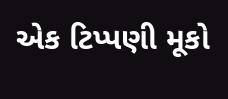એક ટિપ્પણી મૂકો